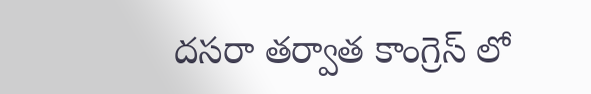దసరా తర్వాత కాంగ్రెస్ లో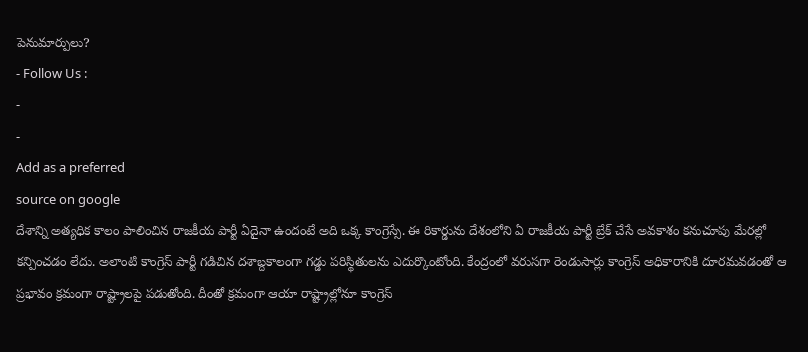పెనుమార్పులు?
- Follow Us :
-
-
Add as a preferred
source on google
దేశాన్ని అత్యధిక కాలం పాలించిన రాజకీయ పార్టీ ఏదైనా ఉందంటే అది ఒక్క కాంగ్రెస్సే. ఈ రికార్డును దేశంలోని ఏ రాజకీయ పార్టీ బ్రేక్ చేసే అవకాశం కనుచూపు మేరల్లో కన్పించడం లేదు. అలాంటి కాంగ్రెస్ పార్టీ గడిచిన దశాబ్దకాలంగా గడ్డు పరిస్థితులను ఎదుర్కొంటోంది. కేంద్రంలో వరుసగా రెండుసార్లు కాంగ్రెస్ అధికారానికి దూరమవడంతో ఆ ప్రభావం క్రమంగా రాష్ట్రాలపై పడుతోంది. దీంతో క్రమంగా ఆయా రాష్ట్రాల్లోనూ కాంగ్రెస్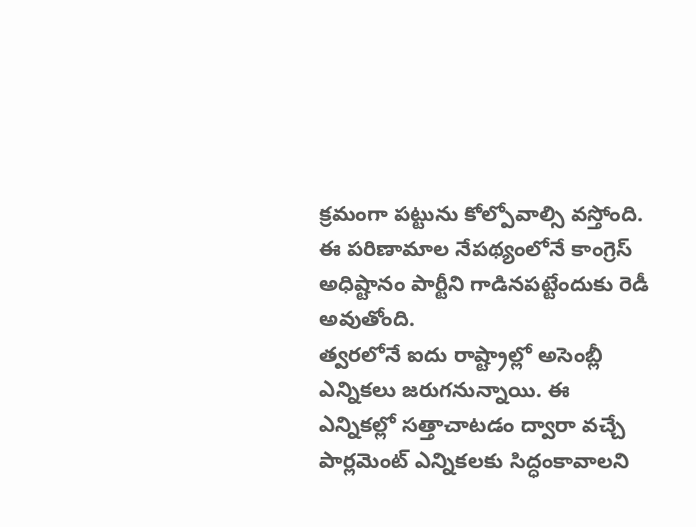క్రమంగా పట్టును కోల్పోవాల్సి వస్తోంది. ఈ పరిణామాల నేపథ్యంలోనే కాంగ్రెస్ అధిష్టానం పార్టీని గాడినపట్టేందుకు రెడీ అవుతోంది.
త్వరలోనే ఐదు రాష్ట్రాల్లో అసెంబ్లీ ఎన్నికలు జరుగనున్నాయి. ఈ ఎన్నికల్లో సత్తాచాటడం ద్వారా వచ్చే పార్లమెంట్ ఎన్నికలకు సిద్ధంకావాలని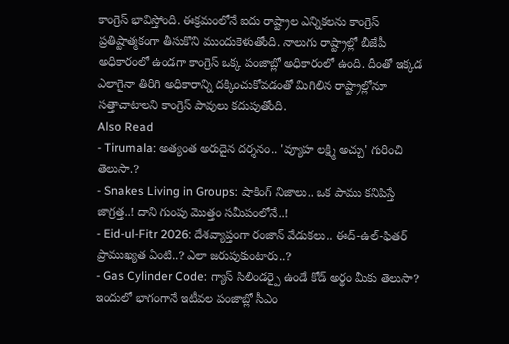కాంగ్రెస్ భావిస్తోంది. ఈక్రమంలోనే ఐదు రాష్ట్రాల ఎన్నికలను కాంగ్రెస్ ప్రతిష్టాత్మకంగా తీసుకొని ముందుకెళుతోంది. నాలుగు రాష్ట్రాల్లో బీజేపీ అధికారంలో ఉండగా కాంగ్రెస్ ఒక్క పంజాబ్లో అధికారంలో ఉంది. దీంతో ఇక్కడ ఎలాగైనా తిరిగి అధికారాన్ని దక్కించుకోవడంతో మిగిలిన రాష్ట్రాల్లోనూ సత్తాచాటాలని కాంగ్రెస్ పావులు కదుపుతోంది.
Also Read
- Tirumala: అత్యంత అరుదైన దర్శనం.. 'వ్యూహ లక్ష్మి అచ్చు' గురించి తెలుసా.?
- Snakes Living in Groups: షాకింగ్ నిజాలు.. ఒక పాము కనిపిస్తే జాగ్రత్త..! దాని గుంపు మొత్తం సమీపంలోనే..!
- Eid-ul-Fitr 2026: దేశవ్యాప్తంగా రంజాన్ వేడుకలు.. ఈద్-ఉల్-ఫితర్ ప్రాముఖ్యత ఏంటి..? ఎలా జరుపుకుంటారు..?
- Gas Cylinder Code: గ్యాస్ సిలిండర్పై ఉండే కోడ్ అర్థం మీకు తెలుసా?
ఇందులో భాగంగానే ఇటీవల పంజాబ్లో సీఎం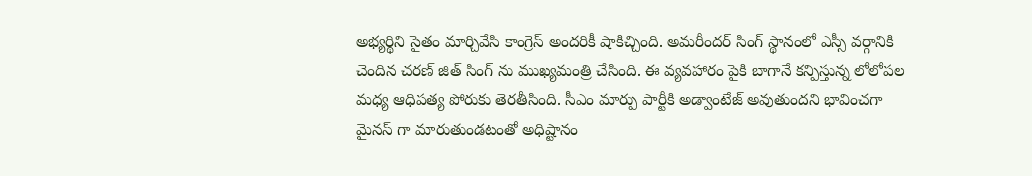అభ్యర్థిని సైతం మార్చివేసి కాంగ్రెస్ అందరికీ షాకిచ్చింది. అమరీందర్ సింగ్ స్థానంలో ఎస్సీ వర్గానికి చెందిన చరణ్ జిత్ సింగ్ ను ముఖ్యమంత్రి చేసింది. ఈ వ్యవహారం పైకి బాగానే కన్పిస్తున్న లోలోపల మధ్య ఆధిపత్య పోరుకు తెరతీసింది. సీఎం మార్పు పార్టీకి అడ్వాంటేజ్ అవుతుందని భావించగా మైనస్ గా మారుతుండటంతో అధిష్టానం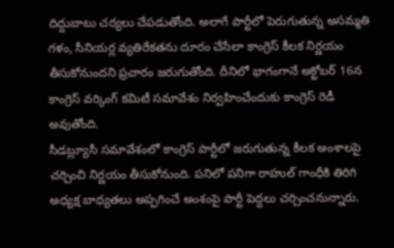దిద్దుబాటు చర్యలు చేపడుతోంది. అలాగే పార్టీలో పెరుగుతున్న అసమ్మతి గళం, సీనియర్ల వ్యతిరేకతను దూరం చేసేలా కాంగ్రెస్ కీలక నిర్ణయం తీసుకోనుందని ప్రచారం జరుగుతోంది. దీనిలో భాగంగానే అక్టోబర్ 16న కాంగ్రెస్ వర్కింగ్ కమిటీ సమావేశం నిర్వహించేందుకు కాంగ్రెస్ రెడీ అవుతోంది.
సీడబ్ల్యూసీ సమావేశంలో కాంగ్రెస్ పార్టీలో జరుగుతున్న కీలక అంశాలపై చర్చించి నిర్ణయం తీసుకోనుంది. పనిలో పనిగా రాహుల్ గాంధీకి తిరిగి అధ్యక్ష బాధ్యతలు అప్పగించే అంశంపై పార్టీ పెద్దలు చర్చించనున్నారు.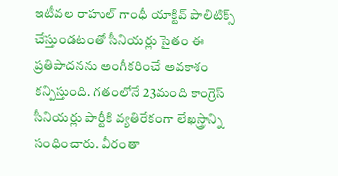ఇటీవల రాహుల్ గాంధీ యాక్టివ్ పాలిటిక్స్ చేస్తుండటంతో సీనియర్లు సైతం ఈ ప్రతిపాదనను అంగీకరించే అవకాశం కన్పిస్తుంది. గతంలోనే 23మంది కాంగ్రెస్ సీనియర్లు పార్టీకి వ్యతిరేకంగా లేఖస్త్రాన్ని సంధించారు. వీరంతా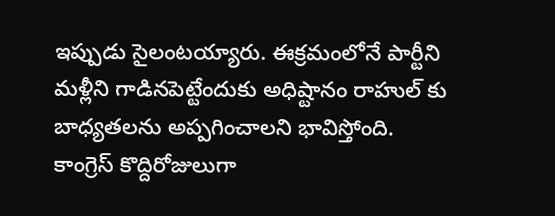ఇప్పుడు సైలంటయ్యారు. ఈక్రమంలోనే పార్టీని మళ్లీని గాడినపెట్టేందుకు అధిష్టానం రాహుల్ కు బాధ్యతలను అప్పగించాలని భావిస్తోంది.
కాంగ్రెస్ కొద్దిరోజులుగా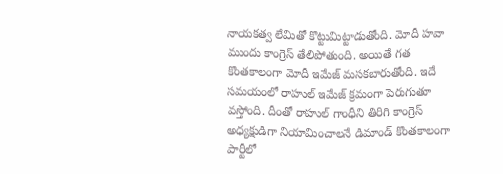నాయకత్వ లేమితో కొట్టుమిట్టాడుతోంది. మోదీ హవా ముందు కాంగ్రెస్ తేలిపోతుంది. అయితే గత కొంతకాలంగా మోదీ ఇమేజ్ మసకబారుతోంది. ఇదే సమయంలో రాహుల్ ఇమేజ్ క్రమంగా పెరుగుతూ వస్తోంది. దీంతో రాహుల్ గాంధీని తిరిగి కాంగ్రెస్ అధ్యక్షుడిగా నియామించాలనే డిమాండ్ కొంతకాలంగా పార్టీలో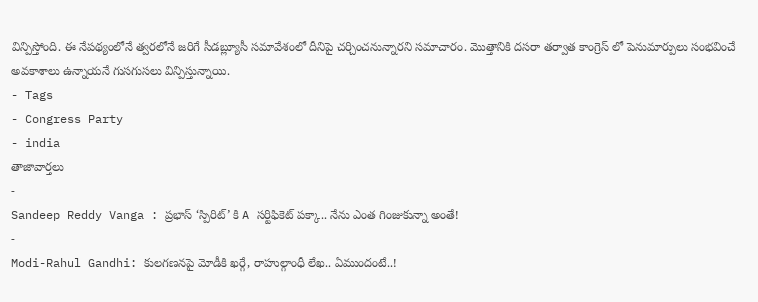విన్పిస్తోంది. ఈ నేపథ్యంలోనే త్వరలోనే జరిగే సీడబ్ల్యూసీ సమావేశంలో దీనిపై చర్చించనున్నారని సమాచారం. మొత్తానికి దసరా తర్వాత కాంగ్రెస్ లో పెనుమార్పులు సంభవించే అవకాశాలు ఉన్నాయనే గుసగుసలు విన్పిస్తున్నాయి.
- Tags
- Congress Party
- india
తాజావార్తలు
-
Sandeep Reddy Vanga : ప్రభాస్ ‘స్పిరిట్’ కి A సర్టిఫికెట్ పక్కా.. నేను ఎంత గింజుకున్నా అంతే!
-
Modi-Rahul Gandhi: కులగణనపై మోడీకి ఖర్గే, రాహుల్గాంధీ లేఖ.. ఏముందంటే..!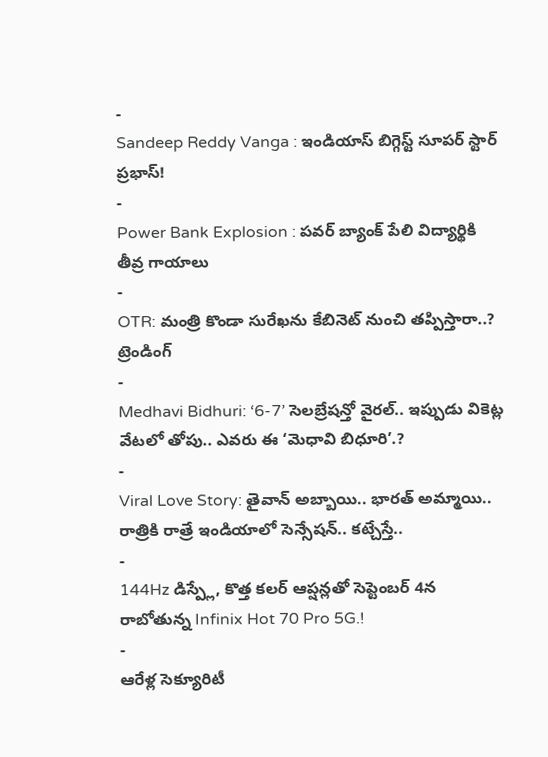-
Sandeep Reddy Vanga : ఇండియాస్ బిగ్గెస్ట్ సూపర్ స్టార్ ప్రభాస్!
-
Power Bank Explosion : పవర్ బ్యాంక్ పేలి విద్యార్థికి తీవ్ర గాయాలు
-
OTR: మంత్రి కొండా సురేఖను కేబినెట్ నుంచి తప్పిస్తారా..?
ట్రెండింగ్
-
Medhavi Bidhuri: ‘6-7’ సెలబ్రేషన్తో వైరల్.. ఇప్పుడు వికెట్ల వేటలో తోపు.. ఎవరు ఈ ‘మెధావి బిధూరి’.?
-
Viral Love Story: తైవాన్ అబ్బాయి.. భారత్ అమ్మాయి.. రాత్రికి రాత్రే ఇండియాలో సెన్సేషన్.. కట్చేస్తే..
-
144Hz డిస్ప్లే, కొత్త కలర్ ఆప్షన్లతో సెప్టెంబర్ 4న రాబోతున్న Infinix Hot 70 Pro 5G.!
-
ఆరేళ్ల సెక్యూరిటీ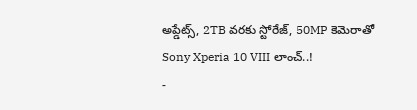అప్డేట్స్, 2TB వరకు స్టోరేజ్, 50MP కెమెరాతో Sony Xperia 10 VIII లాంచ్..!
-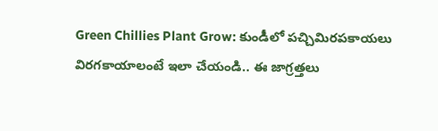Green Chillies Plant Grow: కుండీలో పచ్చిమిరపకాయలు విరగకాయాలంటే ఇలా చేయండి.. ఈ జాగ్రత్తలు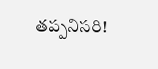తప్పనిసరి!